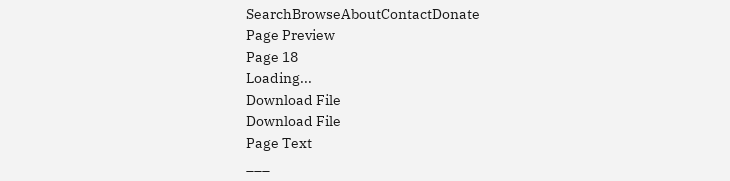SearchBrowseAboutContactDonate
Page Preview
Page 18
Loading...
Download File
Download File
Page Text
___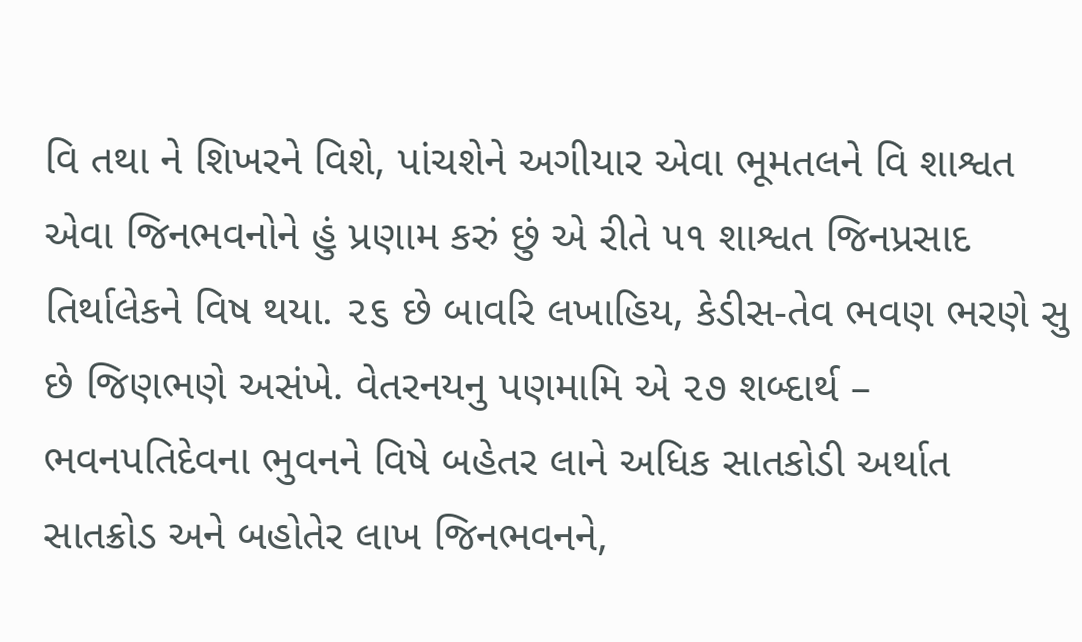વિ તથા ને શિખરને વિશે, પાંચશેને અગીયાર એવા ભૂમતલને વિ શાશ્વત એવા જિનભવનોને હું પ્રણામ કરું છું એ રીતે ૫૧ શાશ્વત જિનપ્રસાદ તિર્થાલેકને વિષ થયા. ૨૬ છે બાવરિ લખાહિય, કેડીસ-તેવ ભવણ ભરણે સુ છે જિણભણે અસંખે. વેતરનયનુ પણમામિ એ ૨૭ શબ્દાર્થ – ભવનપતિદેવના ભુવનને વિષે બહેતર લાને અધિક સાતકોડી અર્થાત સાતક્રોડ અને બહોતેર લાખ જિનભવનને,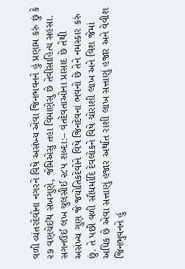વળી વ્યંતરદેવોના નગરને વિષે અસંખ્ય એવા જિનભવનને હું પ્રણામ કરું છું કે ૨૭ વણચેઈથ સંખગુણે, જેમિએસુ તહા વિમાણેસુ છે તેવીસાહિત્ય સહસા. સગનઉઈ લખ ચુલસીઈ ૨૮૫ શબ્દા:– વંતદેવતાઓના પ્રાસાદ છે તેથી અસંખ્ય ગુણ જે જયોતિકદેવોને વિષે જિનદેવનાં ભવનો છે તેને નમસ્કાર કરું છું. તે પછી વળી સૌધર્માદિ દેવલોકને વિષે ચોરાશી લાખ અને વિશ જેમાં અધિક છે એવા સત્તાણું હજાર અર્થાત રાશી લાખ સત્તાણું હજાર અને વેવીશ જિનભુવનને હું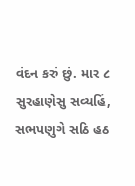વંદન કરું છું. માર ૮ સુરહાણેસુ સવ્યહિં, સભપણુગે સઠિ હઠ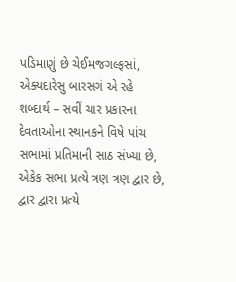પડિમાણું છે ચેઈમજગલ્ફસાં, એક્યદારેસુ બારસગં એ રહે શબ્દાર્થ – સવીં ચાર પ્રકારના દેવતાઓના સ્થાનકને વિષે પાંચ સભામાં પ્રતિમાની સાઠ સંખ્યા છે, એકેક સભા પ્રત્યે ત્રણ ત્રણ દ્વાર છે, દ્વાર દ્વારા પ્રત્યે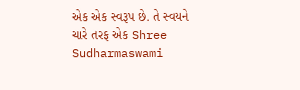એક એક સ્વરૂપ છે. તે સ્વયને ચારે તરફ એક Shree Sudharmaswami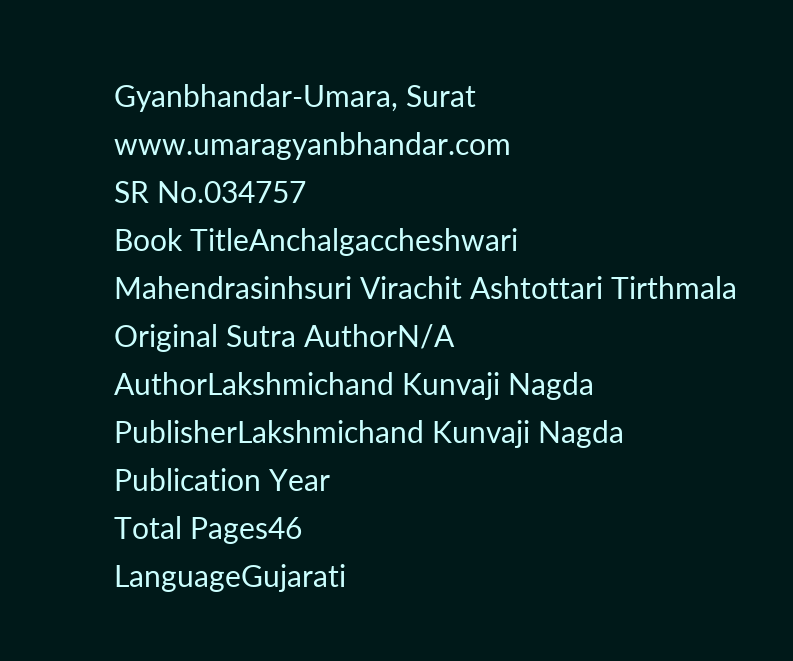Gyanbhandar-Umara, Surat www.umaragyanbhandar.com
SR No.034757
Book TitleAnchalgaccheshwari Mahendrasinhsuri Virachit Ashtottari Tirthmala
Original Sutra AuthorN/A
AuthorLakshmichand Kunvaji Nagda
PublisherLakshmichand Kunvaji Nagda
Publication Year
Total Pages46
LanguageGujarati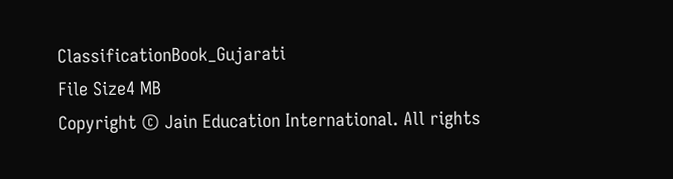ClassificationBook_Gujarati
File Size4 MB
Copyright © Jain Education International. All rights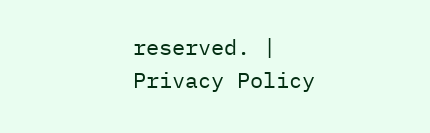reserved. | Privacy Policy